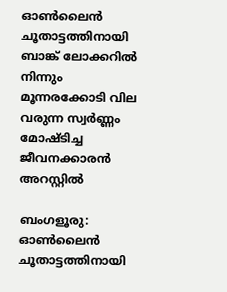ഓൺലൈൻ ചൂതാട്ടത്തിനായി ബാങ്ക് ലോക്കറിൽ നിന്നും മൂന്നരക്കോടി വില വരുന്ന സ്വർണ്ണം മോഷ്ടിച്ച ജീവനക്കാരൻ അറസ്റ്റിൽ

ബംഗളൂരു: ഓൺലൈൻ ചൂതാട്ടത്തിനായി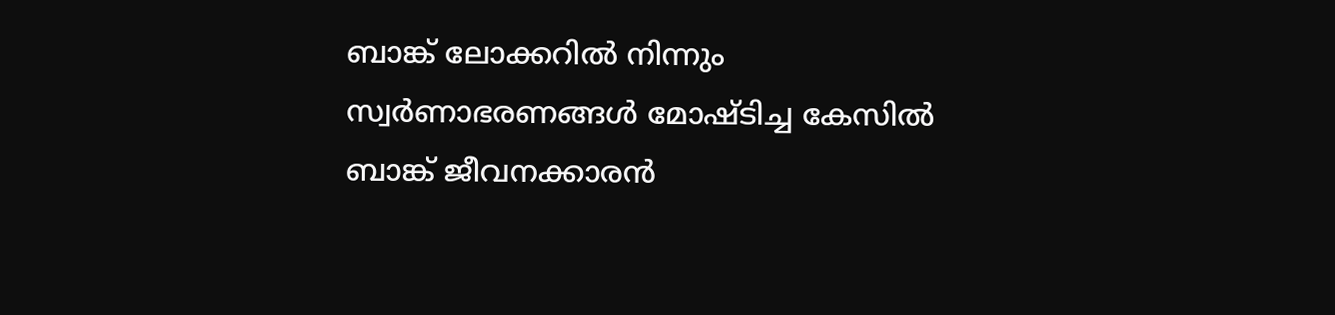ബാങ്ക് ലോക്കറിൽ നിന്നും സ്വർണാഭരണങ്ങൾ മോഷ്ടിച്ച കേസിൽ ബാങ്ക് ജീവനക്കാരൻ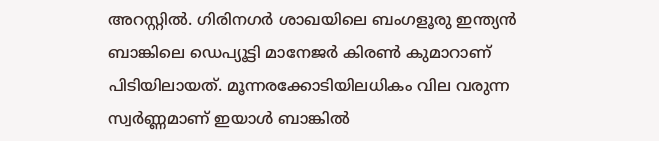അറസ്റ്റിൽ. ഗിരിനഗർ ശാഖയിലെ ബംഗളൂരു ഇന്ത്യൻ ബാങ്കിലെ ഡെപ്യൂട്ടി മാനേജർ കിരൺ കുമാറാണ് പിടിയിലായത്. മൂന്നരക്കോടിയിലധികം വില വരുന്ന സ്വർണ്ണമാണ് ഇയാൾ ബാങ്കിൽ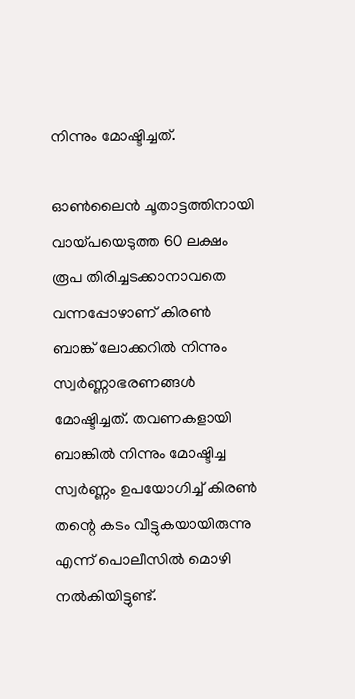നിന്നും മോഷ്ടിച്ചത്.

ഓൺലൈൻ ചൂതാട്ടത്തിനായി വായ്പയെടുത്ത 60 ലക്ഷം രൂപ തിരിച്ചടക്കാനാവതെ വന്നപ്പോഴാണ് കിരൺ ബാങ്ക് ലോക്കറിൽ നിന്നും സ്വർണ്ണാഭരണങ്ങൾ മോഷ്ടിച്ചത്. തവണകളായി ബാങ്കിൽ നിന്നും മോഷ്ടിച്ച സ്വർണ്ണം ഉപയോഗിച്ച് കിരൺ തന്റെ കടം വീട്ടുകയായിരുന്നു എന്ന് പൊലീസിൽ മൊഴി നൽകിയിട്ടുണ്ട്.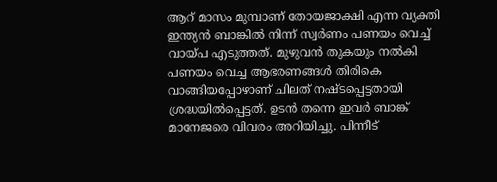ആറ് മാസം മുമ്പാണ് തോയജാക്ഷി എന്ന വ്യക്തി ഇന്ത്യൻ ബാങ്കിൽ നിന്ന് സ്വർണം പണയം വെച്ച് വായ്‌പ എടുത്തത്. മുഴുവൻ തുകയും നൽകി പണയം വെച്ച ആഭരണങ്ങൾ തിരികെ വാങ്ങിയപ്പോഴാണ് ചിലത് നഷ്‌ടപ്പെട്ടതായി ശ്രദ്ധയിൽപ്പെട്ടത്. ഉടൻ തന്നെ ഇവർ ബാങ്ക് മാനേജരെ വിവരം അറിയിച്ചു. പിന്നീട്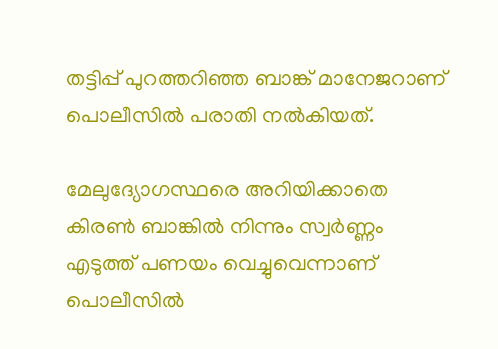തട്ടിപ്പ് പുറത്തറിഞ്ഞ ബാങ്ക് മാനേജറാണ് പൊലീസിൽ പരാതി നൽകിയത്.

മേലുദ്യോഗസ്ഥരെ അറിയിക്കാതെ കിരൺ ബാങ്കിൽ നിന്നും സ്വർണ്ണം എടുത്ത് പണയം വെച്ചുവെന്നാണ് പൊലീസിൽ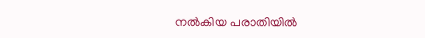നൽകിയ പരാതിയിൽ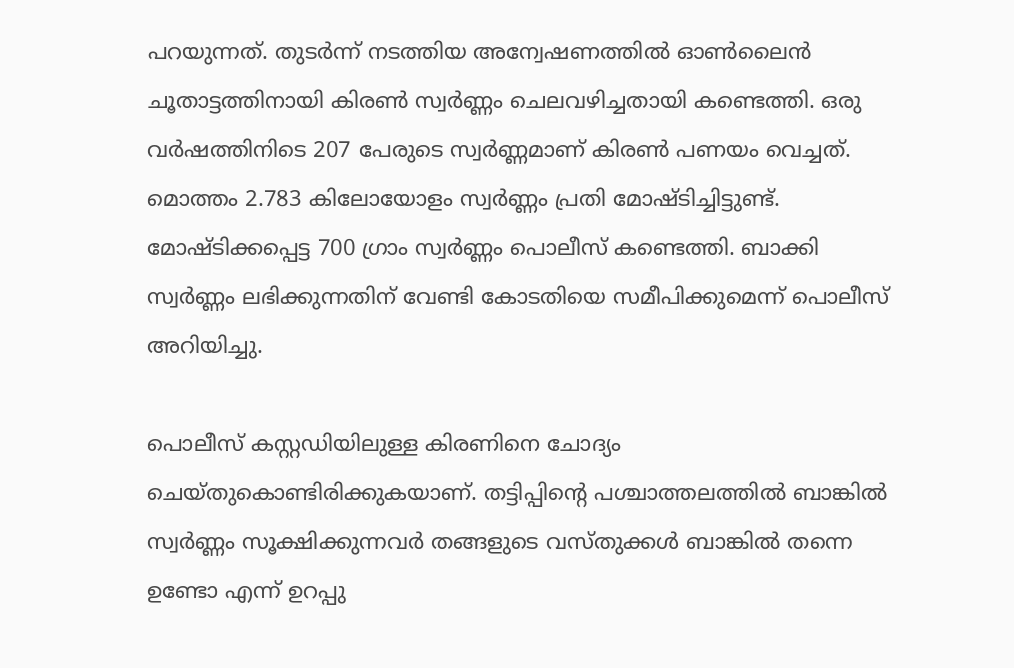പറയുന്നത്. തുടർന്ന് നടത്തിയ അന്വേഷണത്തിൽ ഓൺലൈൻ ചൂതാട്ടത്തിനായി കിരൺ സ്വർണ്ണം ചെലവഴിച്ചതായി കണ്ടെത്തി. ഒരു വർഷത്തിനിടെ 207 പേരുടെ സ്വർണ്ണമാണ് കിരൺ പണയം വെച്ചത്. മൊത്തം 2.783 കിലോയോളം സ്വർണ്ണം പ്രതി മോഷ്ടിച്ചിട്ടുണ്ട്. മോഷ്ടിക്കപ്പെട്ട 700 ഗ്രാം സ്വർണ്ണം പൊലീസ് കണ്ടെത്തി. ബാക്കി സ്വർണ്ണം ലഭിക്കുന്നതിന് വേണ്ടി കോടതിയെ സമീപിക്കുമെന്ന് പൊലീസ് അറിയിച്ചു.

പൊലീസ് കസ്റ്റഡിയിലുള്ള കിരണിനെ ചോദ്യം ചെയ്തുകൊണ്ടിരിക്കുകയാണ്. തട്ടിപ്പിന്റെ പശ്ചാത്തലത്തിൽ ബാങ്കിൽ സ്വർണ്ണം സൂക്ഷിക്കുന്നവർ തങ്ങളുടെ വസ്തുക്കൾ ബാങ്കിൽ തന്നെ ഉണ്ടോ എന്ന് ഉറപ്പു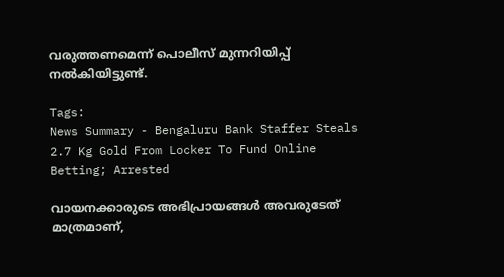വരുത്തണമെന്ന് പൊലീസ് മുന്നറിയിപ്പ് നൽകിയിട്ടുണ്ട്.

Tags:
News Summary - Bengaluru Bank Staffer Steals 2.7 Kg Gold From Locker To Fund Online Betting; Arrested

വായനക്കാരുടെ അഭിപ്രായങ്ങള്‍ അവരുടേത് മാത്രമാണ്,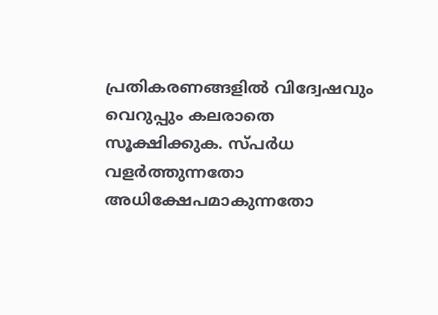പ്രതികരണങ്ങളിൽ വിദ്വേഷവും വെറുപ്പും കലരാതെ സൂക്ഷിക്കുക. സ്പർധ വളർത്തുന്നതോ അധിക്ഷേപമാകുന്നതോ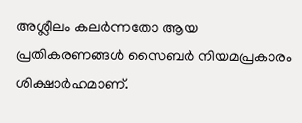അശ്ലീലം കലർന്നതോ ആയ പ്രതികരണങ്ങൾ സൈബർ നിയമപ്രകാരം ശിക്ഷാർഹമാണ്.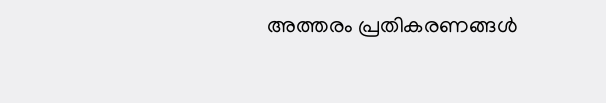അത്തരം പ്രതികരണങ്ങൾ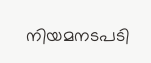നിയമനടപടി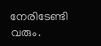നേരിടേണ്ടി വരും.